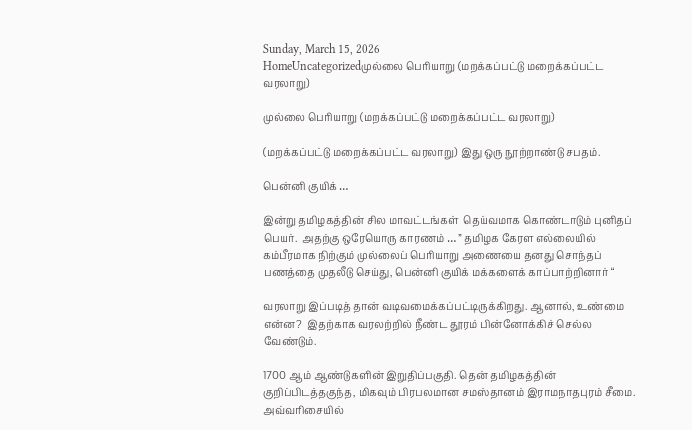Sunday, March 15, 2026
HomeUncategorizedமுல்லை பெரியாறு (மறக்கப்பட்டு மறைக்கப்பட்ட வரலாறு)

முல்லை பெரியாறு (மறக்கப்பட்டு மறைக்கப்பட்ட வரலாறு)

(மறக்கப்பட்டு மறைக்கப்பட்ட வரலாறு) இது ஒரு நூற்றாண்டு சபதம்.

பென்னி குயிக் …

இன்று தமிழகத்தின் சில மாவட்டங்கள்  தெய்வமாக கொண்டாடும் புனிதப் பெயர்.  அதற்கு ஒரேயொரு காரணம் … ” தமிழக கேரள எல்லையில் கம்பீரமாக நிற்கும் முல்லைப் பெரியாறு அணையை தனது சொந்தப் பணத்தை முதலீடு செய்து, பென்னி குயிக் மக்களைக் காப்பாற்றினார் “

வரலாறு இப்படித் தான் வடிவமைக்கப்பட்டிருக்கிறது. ஆனால், உண்மை என்ன?  இதற்காக வரலற்றில் நீண்ட தூரம் பின்னோக்கிச் செல்ல வேண்டும்.

1700 ஆம் ஆண்டுகளின் இறுதிப்பகுதி. தென் தமிழகத்தின் குறிப்பிடத்தகுந்த, மிகவும் பிரபலமான சமஸ்தானம் இராமநாதபுரம் சீமை. அவ்வரிசையில்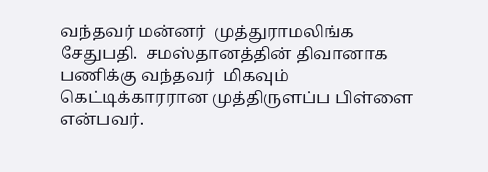வந்தவர் மன்னர்  முத்துராமலிங்க சேதுபதி.  சமஸ்தானத்தின் திவானாக  பணிக்கு வந்தவர்  மிகவும் கெட்டிக்காரரான முத்திருளப்ப பிள்ளை என்பவர்.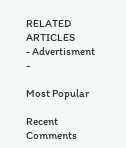RELATED ARTICLES
- Advertisment -

Most Popular

Recent Comments